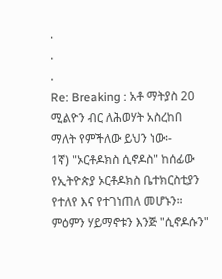.
.
.
Re: Breaking : አቶ ማትያስ 20 ሚልዮን ብር ለሕወሃት አስረከበ
ማለት የምችለው ይህን ነው፡-
1ኛ) "ኦርቶዶክስ ሲኖዶስ" ከሰፊው የኢትዮጵያ ኦርቶዶክስ ቤተክርስቲያን የተለየ እና የተገነጠለ መሆኑን። ምዕምን ሃይማኖቱን እንጅ "ሲኖዶሱን"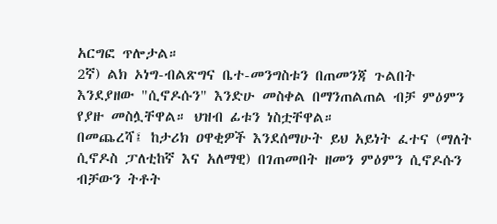አርግፎ ጥሎታል።
2ኛ) ልክ ኦነግ-ብልጽግና ቤተ-መንግስቱን በጠመንጃ ጉልበት እንደያዘው "ሲኖዶሱን" እንድሁ መስቀል በማንጠልጠል ብቻ ምዕምን የያዙ መስሏቸዋል። ህዝብ ፊቱን ነስቷቸዋል።
በመጨረሻ፤ ከታሪክ ዐዋቂዎች እንደሰማሁት ይህ አይነት ፈተና (ማለት ሲኖዶስ ፓለቲከኛ እና አለማዊ) በገጠመበት ዘመን ምዕምን ሲኖዶሱን ብቻውን ትቶት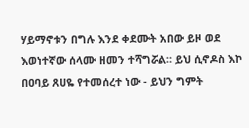ሃይማኖቱን በግሉ እንደ ቀደሙት አበው ይዞ ወደ እወነተኛው ሰላሙ ዘመን ተሻግሯል። ይህ ሲኖዶስ እኮ በዐባይ ጸሀዬ የተመሰረተ ነው - ይህን ግምት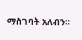ማስገባት አለብን።